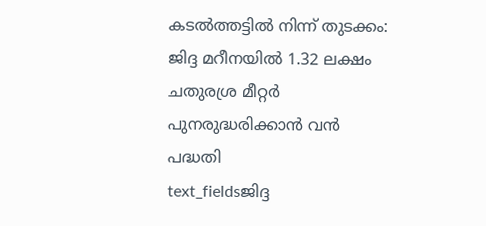കടൽത്തട്ടിൽ നിന്ന് തുടക്കം: ജിദ്ദ മറീനയിൽ 1.32 ലക്ഷം ചതുരശ്ര മീറ്റർ പുനരുദ്ധരിക്കാൻ വൻ പദ്ധതി
text_fieldsജിദ്ദ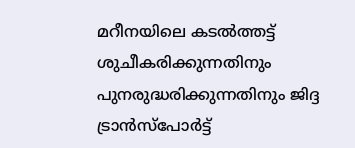മറീനയിലെ കടൽത്തട്ട് ശുചീകരിക്കുന്നതിനും പുനരുദ്ധരിക്കുന്നതിനും ജിദ്ദ ട്രാൻസ്പോർട്ട്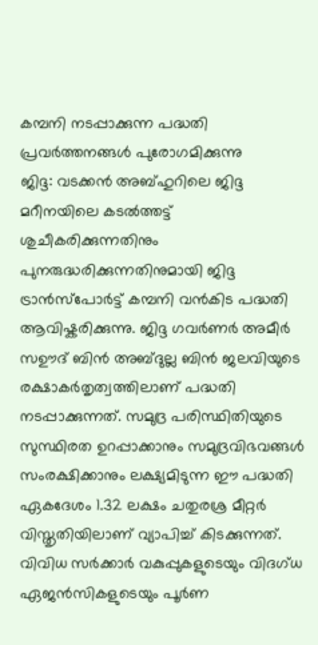കമ്പനി നടപ്പാക്കുന്ന പദ്ധതി പ്രവർത്തനങ്ങൾ പുരോഗമിക്കുന്നു
ജിദ്ദ: വടക്കൻ അബ്ഹുറിലെ ജിദ്ദ മറീനയിലെ കടൽത്തട്ട് ശുചീകരിക്കുന്നതിനും പുനരുദ്ധരിക്കുന്നതിനുമായി ജിദ്ദ ട്രാൻസ്പോർട്ട് കമ്പനി വൻകിട പദ്ധതി ആവിഷ്കരിക്കുന്നു. ജിദ്ദ ഗവർണർ അമീർ സഊദ് ബിൻ അബ്ദുല്ല ബിൻ ജലവിയുടെ രക്ഷാകർതൃത്വത്തിലാണ് പദ്ധതി നടപ്പാക്കുന്നത്. സമുദ്ര പരിസ്ഥിതിയുടെ സുസ്ഥിരത ഉറപ്പാക്കാനും സമുദ്രവിഭവങ്ങൾ സംരക്ഷിക്കാനും ലക്ഷ്യമിടുന്ന ഈ പദ്ധതി ഏകദേശം 1.32 ലക്ഷം ചതുരശ്ര മീറ്റർ വിസ്തൃതിയിലാണ് വ്യാപിച്ച് കിടക്കുന്നത്. വിവിധ സർക്കാർ വകുപ്പുകളുടെയും വിദഗ്ധ ഏജൻസികളുടെയും പൂർണ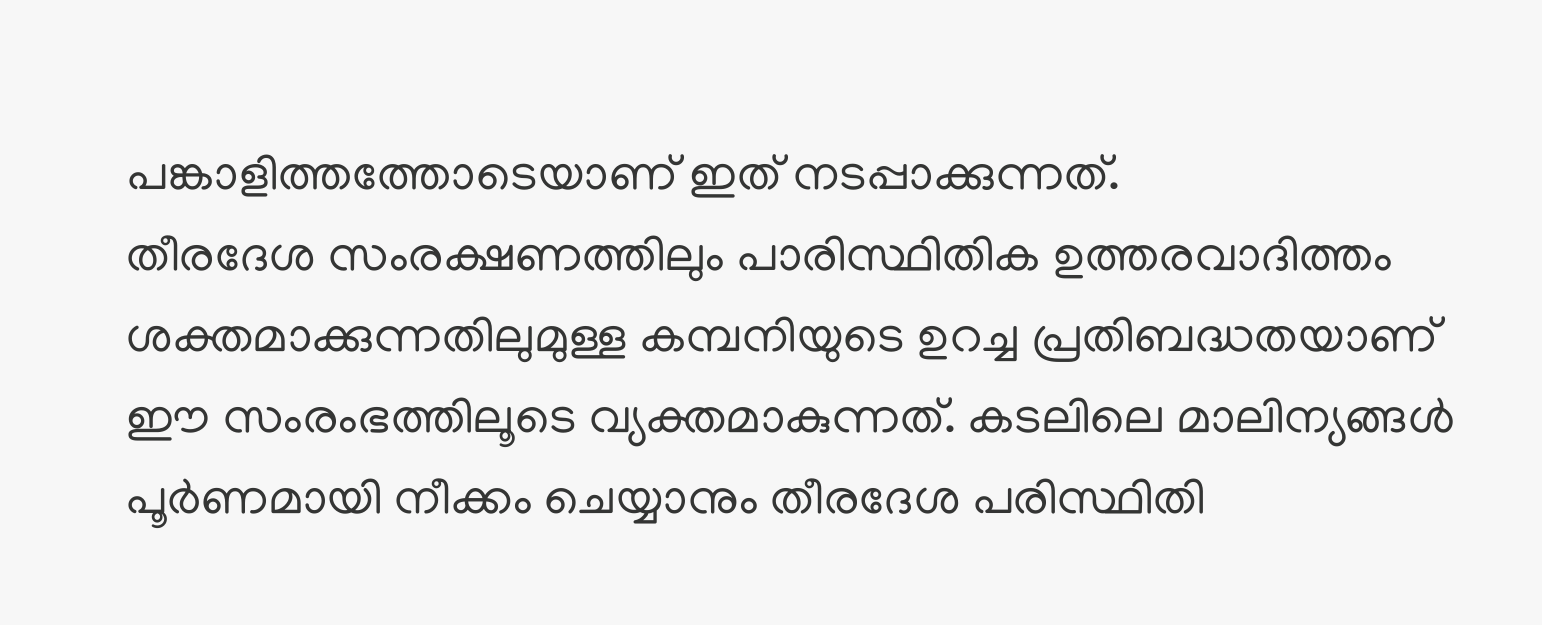പങ്കാളിത്തത്തോടെയാണ് ഇത് നടപ്പാക്കുന്നത്.
തീരദേശ സംരക്ഷണത്തിലും പാരിസ്ഥിതിക ഉത്തരവാദിത്തം ശക്തമാക്കുന്നതിലുമുള്ള കമ്പനിയുടെ ഉറച്ച പ്രതിബദ്ധതയാണ് ഈ സംരംഭത്തിലൂടെ വ്യക്തമാകുന്നത്. കടലിലെ മാലിന്യങ്ങൾ പൂർണമായി നീക്കം ചെയ്യാനും തീരദേശ പരിസ്ഥിതി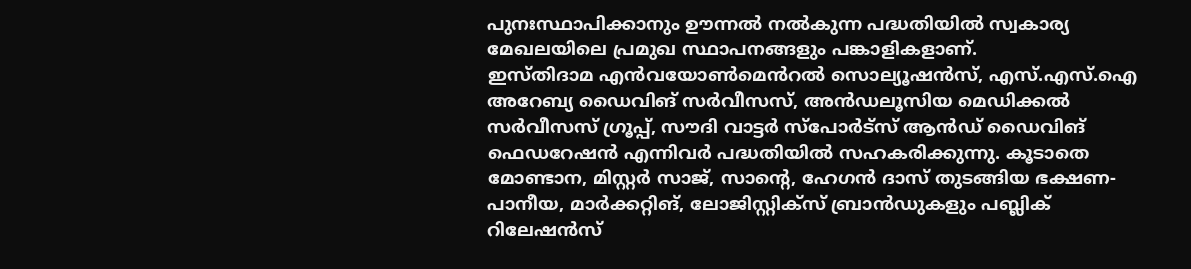പുനഃസ്ഥാപിക്കാനും ഊന്നൽ നൽകുന്ന പദ്ധതിയിൽ സ്വകാര്യ മേഖലയിലെ പ്രമുഖ സ്ഥാപനങ്ങളും പങ്കാളികളാണ്.
ഇസ്തിദാമ എൻവയോൺമെൻറൽ സൊല്യൂഷൻസ്, എസ്.എസ്.ഐ അറേബ്യ ഡൈവിങ് സർവീസസ്, അൻഡലൂസിയ മെഡിക്കൽ സർവീസസ് ഗ്രൂപ്പ്, സൗദി വാട്ടർ സ്പോർട്സ് ആൻഡ് ഡൈവിങ് ഫെഡറേഷൻ എന്നിവർ പദ്ധതിയിൽ സഹകരിക്കുന്നു. കൂടാതെ മോണ്ടാന, മിസ്റ്റർ സാജ്, സാന്റെ, ഹേഗൻ ദാസ് തുടങ്ങിയ ഭക്ഷണ-പാനീയ, മാർക്കറ്റിങ്, ലോജിസ്റ്റിക്സ് ബ്രാൻഡുകളും പബ്ലിക് റിലേഷൻസ്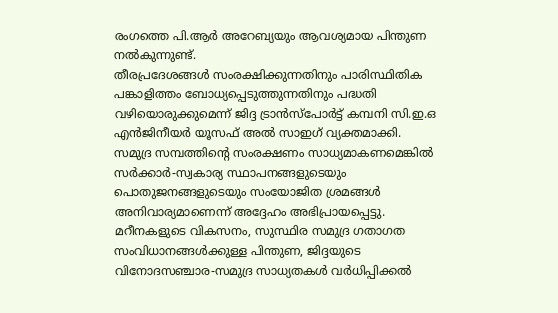രംഗത്തെ പി.ആർ അറേബ്യയും ആവശ്യമായ പിന്തുണ നൽകുന്നുണ്ട്.
തീരപ്രദേശങ്ങൾ സംരക്ഷിക്കുന്നതിനും പാരിസ്ഥിതിക പങ്കാളിത്തം ബോധ്യപ്പെടുത്തുന്നതിനും പദ്ധതി വഴിയൊരുക്കുമെന്ന് ജിദ്ദ ട്രാൻസ്പോർട്ട് കമ്പനി സി.ഇ.ഒ എൻജിനീയർ യൂസഫ് അൽ സാഇഗ് വ്യക്തമാക്കി. സമുദ്ര സമ്പത്തിന്റെ സംരക്ഷണം സാധ്യമാകണമെങ്കിൽ സർക്കാർ-സ്വകാര്യ സ്ഥാപനങ്ങളുടെയും പൊതുജനങ്ങളുടെയും സംയോജിത ശ്രമങ്ങൾ അനിവാര്യമാണെന്ന് അദ്ദേഹം അഭിപ്രായപ്പെട്ടു.
മറീനകളുടെ വികസനം, സുസ്ഥിര സമുദ്ര ഗതാഗത സംവിധാനങ്ങൾക്കുള്ള പിന്തുണ, ജിദ്ദയുടെ വിനോദസഞ്ചാര-സമുദ്ര സാധ്യതകൾ വർധിപ്പിക്കൽ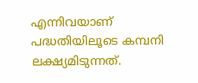എന്നിവയാണ് പദ്ധതിയിലൂടെ കമ്പനി ലക്ഷ്യമിടുന്നത്.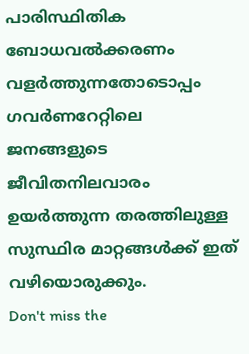പാരിസ്ഥിതിക ബോധവൽക്കരണം വളർത്തുന്നതോടൊപ്പം ഗവർണറേറ്റിലെ ജനങ്ങളുടെ ജീവിതനിലവാരം ഉയർത്തുന്ന തരത്തിലുള്ള സുസ്ഥിര മാറ്റങ്ങൾക്ക് ഇത് വഴിയൊരുക്കും.
Don't miss the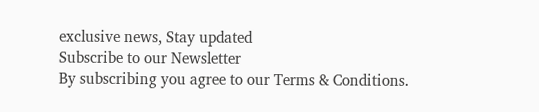exclusive news, Stay updated
Subscribe to our Newsletter
By subscribing you agree to our Terms & Conditions.